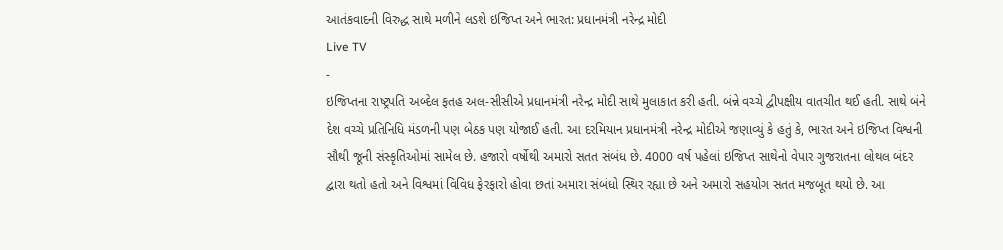આતંકવાદની વિરુદ્ધ સાથે મળીને લડશે ઇજિપ્ત અને ભારત: પ્રધાનમંત્રી નરેન્દ્ર મોદી
Live TV
-
ઇજિપ્તના રાષ્ટ્રપતિ અબ્દેલ ફતહ અલ-સીસીએ પ્રધાનમંત્રી નરેન્દ્ર મોદી સાથે મુલાકાત કરી હતી. બંન્ને વચ્ચે દ્વીપક્ષીય વાતચીત થઈ હતી. સાથે બંને દેશ વચ્ચે પ્રતિનિધિ મંડળની પણ બેઠક પણ યોજાઈ હતી. આ દરમિયાન પ્રધાનમંત્રી નરેન્દ્ર મોદીએ જણાવ્યું કે હતું કે, ભારત અને ઇજિપ્ત વિશ્વની સૌથી જૂની સંસ્કૃતિઓમાં સામેલ છે. હજારો વર્ષોથી અમારો સતત સંબંધ છે. 4000 વર્ષ પહેલાં ઇજિપ્ત સાથેનો વેપાર ગુજરાતના લોથલ બંદર દ્વારા થતો હતો અને વિશ્વમાં વિવિધ ફેરફારો હોવા છતાં અમારા સંબંધો સ્થિર રહ્યા છે અને અમારો સહયોગ સતત મજબૂત થયો છે. આ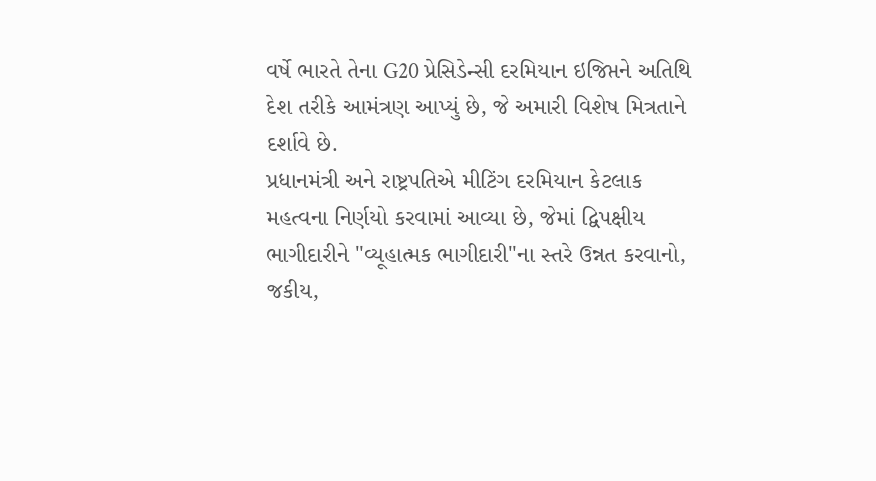વર્ષે ભારતે તેના G20 પ્રેસિડેન્સી દરમિયાન ઇજિપ્તને અતિથિ દેશ તરીકે આમંત્રણ આપ્યું છે, જે અમારી વિશેષ મિત્રતાને દર્શાવે છે.
પ્રધાનમંત્રી અને રાષ્ટ્રપતિએ મીટિંગ દરમિયાન કેટલાક મહત્વના નિર્ણયો કરવામાં આવ્યા છે, જેમાં દ્વિપક્ષીય ભાગીદારીને "વ્યૂહાત્મક ભાગીદારી"ના સ્તરે ઉન્નત કરવાનો, જકીય,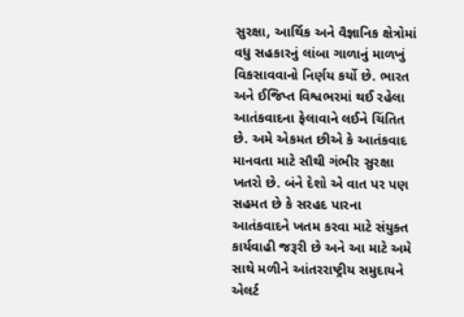સુરક્ષા, આર્થિક અને વૈજ્ઞાનિક ક્ષેત્રોમાં વધુ સહકારનું લાંબા ગાળાનું માળખું વિકસાવવાનો નિર્ણય કર્યો છે. ભારત અને ઈજિપ્ત વિશ્વભરમાં થઈ રહેલા આતંકવાદના ફેલાવાને લઈને ચિંતિત છે. અમે એકમત છીએ કે આતંકવાદ માનવતા માટે સૌથી ગંભીર સુરક્ષા ખતરો છે. બંને દેશો એ વાત પર પણ સહમત છે કે સરહદ પારના આતંકવાદને ખતમ કરવા માટે સંયુક્ત કાર્યવાહી જરૂરી છે અને આ માટે અમે સાથે મળીને આંતરરાષ્ટ્રીય સમુદાયને એલર્ટ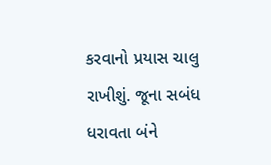કરવાનો પ્રયાસ ચાલુ રાખીશું. જૂના સબંધ ધરાવતા બંને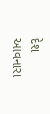દેશ આવનારા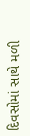દિવસોમાં સાથે મળી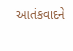આતંકવાદને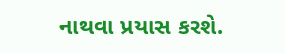નાથવા પ્રયાસ કરશે.